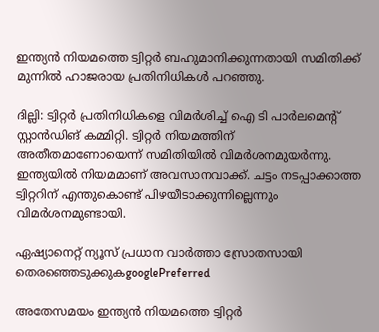ഇന്ത്യൻ നിയമത്തെ ട്വിറ്റർ ബഹുമാനിക്കുന്നതായി സമിതിക്ക് മുന്നിൽ ഹാജരായ പ്രതിനിധികൾ പറഞ്ഞു.

ദില്ലി: ട്വിറ്റർ പ്രതിനിധികളെ വിമർശിച്ച് ഐ ടി പാർലമെന്‍റ് സ്റ്റാൻഡിങ് കമ്മിറ്റി. ട്വിറ്റർ നിയമത്തിന് അതീതമാണോയെന്ന് സമിതിയിൽ വിമർശനമുയർന്നു. ഇന്ത്യയിൽ നിയമമാണ് അവസാനവാക്ക്. ചട്ടം നടപ്പാക്കാത്ത ട്വിറ്ററിന് എന്തുകൊണ്ട് പിഴയീടാക്കുന്നില്ലെന്നും വിമർശനമുണ്ടായി.

ഏഷ്യാനെറ്റ് ന്യൂസ് പ്രധാന വാർത്താ സ്രോതസായി തെരഞ്ഞെടുക്കുകgooglePreferred

അതേസമയം ഇന്ത്യൻ നിയമത്തെ ട്വിറ്റർ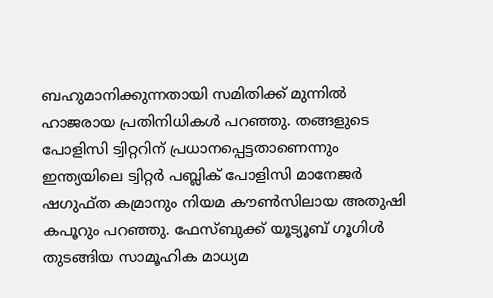ബഹുമാനിക്കുന്നതായി സമിതിക്ക് മുന്നിൽ ഹാജരായ പ്രതിനിധികൾ പറഞ്ഞു. തങ്ങളുടെ പോളിസി ട്വിറ്ററിന് പ്രധാനപ്പെട്ടതാണെന്നും ഇന്ത്യയിലെ ട്വിറ്റർ പബ്ലിക് പോളിസി മാനേജർ ഷഗുഫ്ത കമ്രാനും നിയമ കൗൺസിലായ അതുഷി കപൂറും പറഞ്ഞു. ഫേസ്ബുക്ക് യൂട്യൂബ് ഗൂഗിൾ തുടങ്ങിയ സാമൂഹിക മാധ്യമ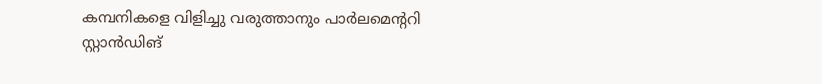കമ്പനികളെ വിളിച്ചു വരുത്താനും പാർലമെന്‍ററി സ്റ്റാൻഡിങ്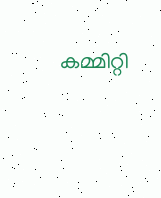കമ്മിറ്റി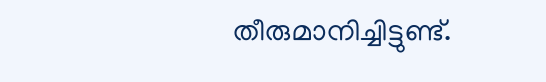തീരുമാനിച്ചിട്ടുണ്ട്.